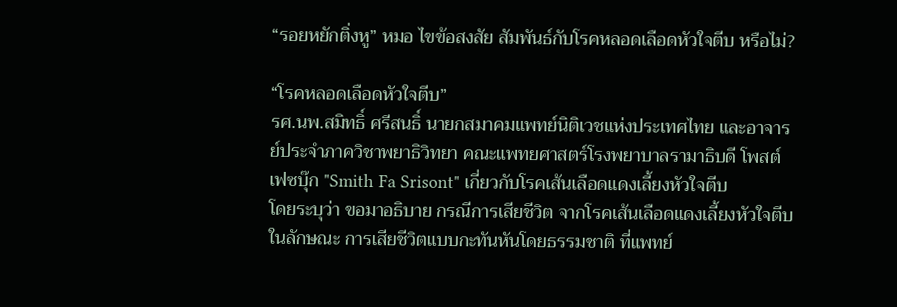“รอยหยักติ่งหู” หมอ ไขข้อสงสัย สัมพันธ์กับโรคหลอดเลือดหัวใจตีบ หรือไม่?

“โรคหลอดเลือดหัวใจตีบ”
รศ.นพ.สมิทธิ์ ศรีสนธิ์ นายกสมาคมแพทย์นิติเวชแห่งประเทศไทย และอาจารย์ประจำภาควิชาพยาธิวิทยา คณะแพทยศาสตร์โรงพยาบาลรามาธิบดี โพสต์เฟซบุ๊ก "Smith Fa Srisont" เกี่ยวกับโรคเส้นเลือดแดงเลี้ยงหัวใจตีบ
โดยระบุว่า ขอมาอธิบาย กรณีการเสียชีวิต จากโรคเส้นเลือดแดงเลี้ยงหัวใจตีบ ในลักษณะ การเสียชีวิตแบบกะทันหันโดยธรรมชาติ ที่แพทย์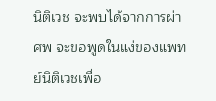นิติเวช จะพบได้จากการผ่าศพ จะขอพูดในแง่ของแพทย์นิติเวชเพื่อ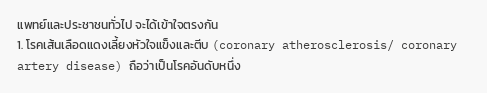แพทย์และประชาชนทั่วไป จะได้เข้าใจตรงกัน
1. โรคเส้นเลือดแดงเลี้ยงหัวใจแข็งและตีบ (coronary atherosclerosis/ coronary artery disease) ถือว่าเป็นโรคอันดับหนึ่ง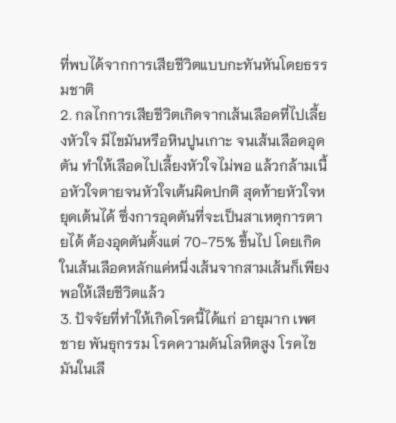ที่พบได้จากการเสียชีวิตแบบกะทันหันโดยธรรมชาติ
2. กลไกการเสียชีวิตเกิดจากเส้นเลือดที่ไปเลี้ยงหัวใจ มีไขมันหรือหินปูนเกาะ จนเส้นเลือดอุดตัน ทำให้เลือดไปเลี้ยงหัวใจไม่พอ แล้วกล้ามเนื้อหัวใจตายจนหัวใจเต้นผิดปกติ สุดท้ายหัวใจหยุดเต้นได้ ซึ่งการอุดตันที่จะเป็นสาเหตุการตายได้ ต้องอุดตันตั้งแต่ 70-75% ขึ้นไป โดยเกิดในเส้นเลือดหลักแค่หนึ่งเส้นจากสามเส้นก็เพียงพอให้เสียชีวิตแล้ว
3. ปัจจัยที่ทำให้เกิดโรคนี้ได้แก่ อายุมาก เพศชาย พันธุกรรม โรคความดันโลหิตสูง โรคไขมันในเลื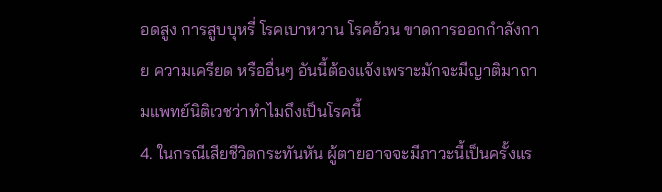อดสูง การสูบบุหรี่ โรคเบาหวาน โรคอ้วน ขาดการออกกำลังกาย ความเครียด หรืออื่นๆ อันนี้ต้องแจ้งเพราะมักจะมีญาติมาถามแพทย์นิติเวชว่าทำไมถึงเป็นโรคนี้
4. ในกรณีเสียชีวิตกระทันหัน ผู้ตายอาจจะมีภาวะนี้เป็นครั้งแร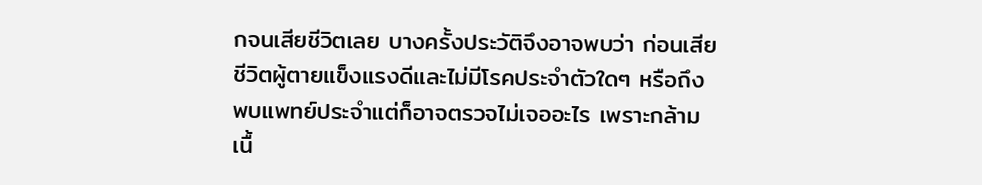กจนเสียชีวิตเลย บางครั้งประวัติจึงอาจพบว่า ก่อนเสียชีวิตผู้ตายแข็งแรงดีและไม่มีโรคประจำตัวใดๆ หรือถึงพบแพทย์ประจำแต่ก็อาจตรวจไม่เจออะไร เพราะกล้ามเนื้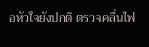อหัวใจยังปกติ ตรวจคลื่นไฟ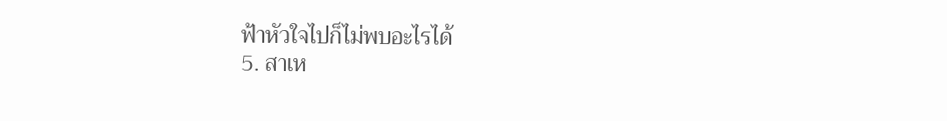ฟ้าหัวใจไปก็ไม่พบอะไรได้
5. สาเห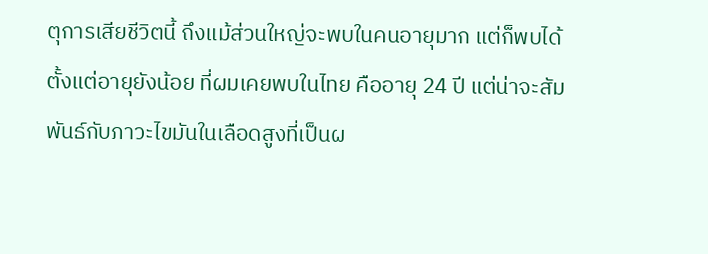ตุการเสียชีวิตนี้ ถึงแม้ส่วนใหญ่จะพบในคนอายุมาก แต่ก็พบได้ตั้งแต่อายุยังน้อย ที่ผมเคยพบในไทย คืออายุ 24 ปี แต่น่าจะสัมพันธ์กับภาวะไขมันในเลือดสูงที่เป็นผ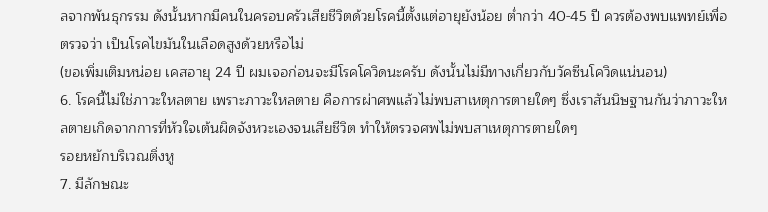ลจากพันธุกรรม ดังนั้นหากมีคนในครอบครัวเสียชีวิตด้วยโรคนี้ตั้งแต่อายุยังน้อย ต่ำกว่า 40-45 ปี ควรต้องพบแพทย์เพื่อตรวจว่า เป็นโรคไขมันในเลือดสูงด้วยหรือไม่
(ขอเพิ่มเติมหน่อย เคสอายุ 24 ปี ผมเจอก่อนจะมีโรคโควิดนะครับ ดังนั้นไม่มีทางเกี่ยวกับวัคซีนโควิดแน่นอน)
6. โรคนี้ไม่ใช่ภาวะใหลตาย เพราะภาวะใหลตาย คือการผ่าศพแล้วไม่พบสาเหตุการตายใดๆ ซึ่งเราสันนิษฐานกันว่าภาวะใหลตายเกิดจากการที่หัวใจเต้นผิดจังหวะเองจนเสียชีวิต ทำให้ตรวจศพไม่พบสาเหตุการตายใดๆ
รอยหยักบริเวณติ่งหู
7. มีลักษณะ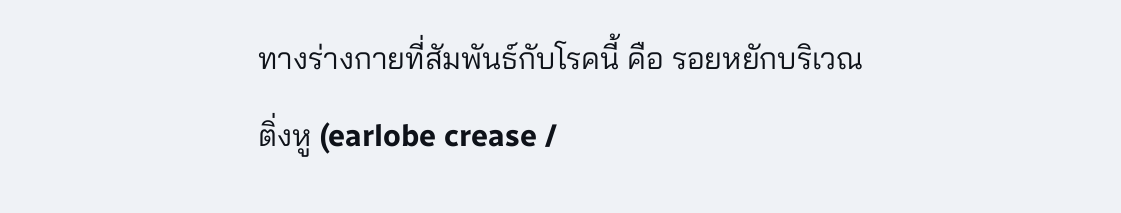ทางร่างกายที่สัมพันธ์กับโรคนี้ คือ รอยหยักบริเวณติ่งหู (earlobe crease /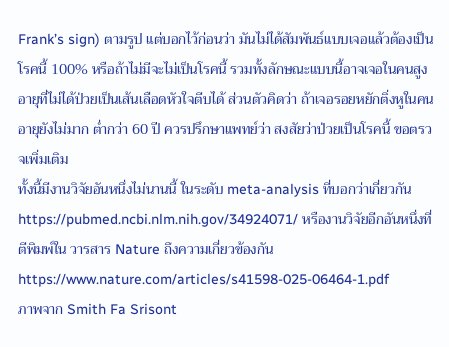Frank’s sign) ตามรูป แต่บอกไว้ก่อนว่า มันไม่ได้สัมพันธ์แบบเจอแล้วต้องเป็นโรคนี้ 100% หรือถ้าไม่มีจะไม่เป็นโรคนี้ รวมทั้งลักษณะแบบนี้อาจเจอในคนสูงอายุที่ไม่ได้ป่วยเป็นเส้นเลือดหัวใจตีบได้ ส่วนตัวคิดว่า ถ้าเจอรอยหยักติ่งหูในคนอายุยังไม่มาก ต่ำกว่า 60 ปี ควรปรึกษาแพทย์ว่า สงสัยว่าป่วยเป็นโรคนี้ ขอตรวจเพิ่มเติม
ทั้งนี้มีงานวิจัยอันหนึ่งไม่นานนี้ ในระดับ meta-analysis ที่บอกว่าเกี่ยวกัน https://pubmed.ncbi.nlm.nih.gov/34924071/ หรืองานวิจัยอีกอันหนึ่งที่ตีพิมพ์ใน วารสาร Nature ถึงความเกี่ยวข้องกัน https://www.nature.com/articles/s41598-025-06464-1.pdf
ภาพจาก Smith Fa Srisont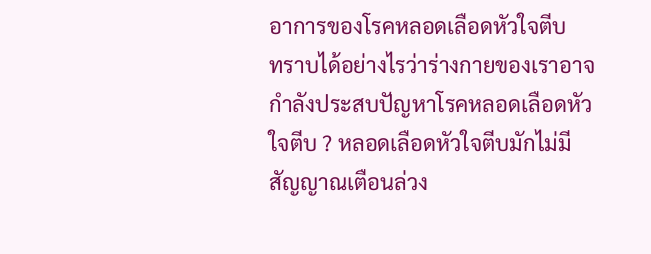อาการของโรคหลอดเลือดหัวใจตีบ
ทราบได้อย่างไรว่าร่างกายของเราอาจกำลังประสบปัญหาโรคหลอดเลือดหัวใจตีบ ? หลอดเลือดหัวใจตีบมักไม่มีสัญญาณเตือนล่วง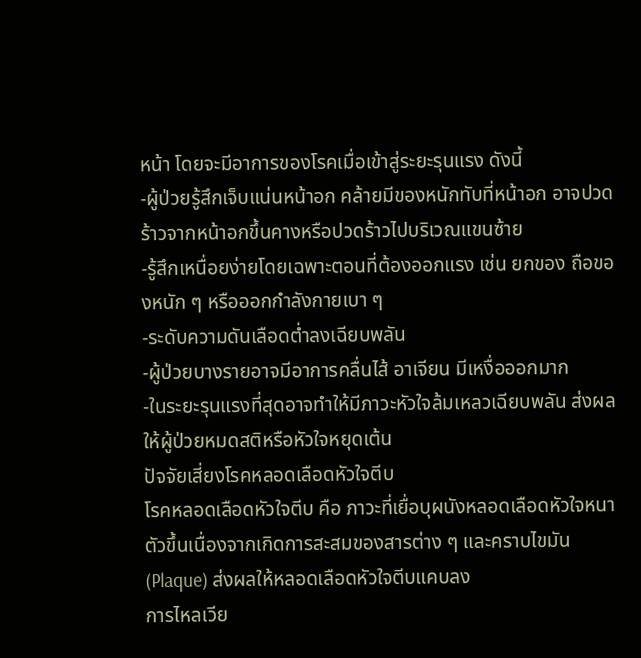หน้า โดยจะมีอาการของโรคเมื่อเข้าสู่ระยะรุนแรง ดังนี้
-ผู้ป่วยรู้สึกเจ็บแน่นหน้าอก คล้ายมีของหนักทับที่หน้าอก อาจปวดร้าวจากหน้าอกขึ้นคางหรือปวดร้าวไปบริเวณแขนซ้าย
-รู้สึกเหนื่อยง่ายโดยเฉพาะตอนที่ต้องออกแรง เช่น ยกของ ถือของหนัก ๆ หรือออกกำลังกายเบา ๆ
-ระดับความดันเลือดต่ำลงเฉียบพลัน
-ผู้ป่วยบางรายอาจมีอาการคลื่นไส้ อาเจียน มีเหงื่อออกมาก
-ในระยะรุนแรงที่สุดอาจทำให้มีภาวะหัวใจล้มเหลวเฉียบพลัน ส่งผลให้ผู้ป่วยหมดสติหรือหัวใจหยุดเต้น
ปัจจัยเสี่ยงโรคหลอดเลือดหัวใจตีบ
โรคหลอดเลือดหัวใจตีบ คือ ภาวะที่เยื่อบุผนังหลอดเลือดหัวใจหนาตัวขึ้นเนื่องจากเกิดการสะสมของสารต่าง ๆ และคราบไขมัน (Plaque) ส่งผลให้หลอดเลือดหัวใจตีบแคบลง
การไหลเวีย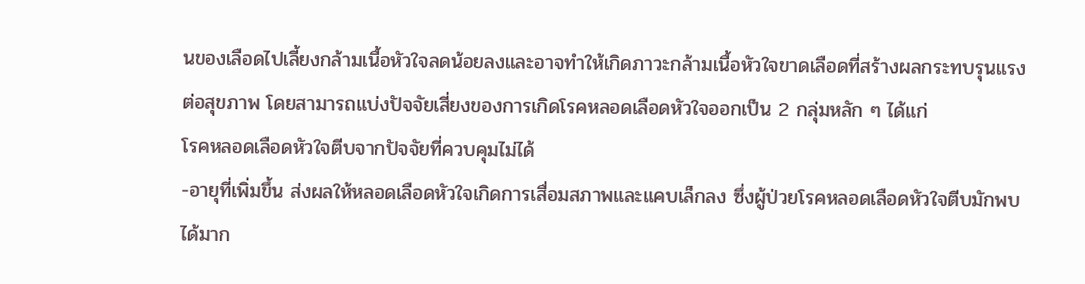นของเลือดไปเลี้ยงกล้ามเนื้อหัวใจลดน้อยลงและอาจทำให้เกิดภาวะกล้ามเนื้อหัวใจขาดเลือดที่สร้างผลกระทบรุนแรงต่อสุขภาพ โดยสามารถแบ่งปัจจัยเสี่ยงของการเกิดโรคหลอดเลือดหัวใจออกเป็น 2 กลุ่มหลัก ๆ ได้แก่
โรคหลอดเลือดหัวใจตีบจากปัจจัยที่ควบคุมไม่ได้
-อายุที่เพิ่มขึ้น ส่งผลให้หลอดเลือดหัวใจเกิดการเสื่อมสภาพและแคบเล็กลง ซึ่งผู้ป่วยโรคหลอดเลือดหัวใจตีบมักพบได้มาก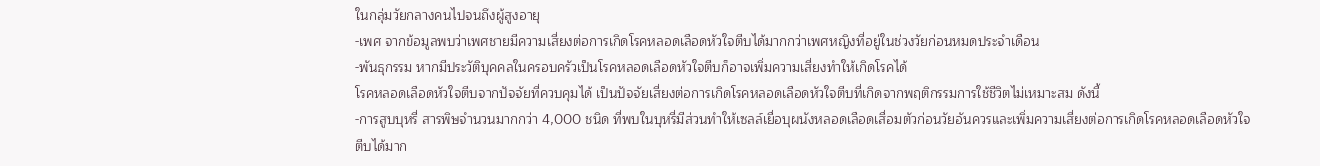ในกลุ่มวัยกลางคนไปจนถึงผู้สูงอายุ
-เพศ จากข้อมูลพบว่าเพศชายมีความเสี่ยงต่อการเกิดโรคหลอดเลือดหัวใจตีบได้มากกว่าเพศหญิงที่อยู่ในช่วงวัยก่อนหมดประจำเดือน
-พันธุกรรม หากมีประวัติบุคคลในครอบครัวเป็นโรคหลอดเลือดหัวใจตีบก็อาจเพิ่มความเสี่ยงทำให้เกิดโรคได้
โรคหลอดเลือดหัวใจตีบจากปัจจัยที่ควบคุมได้ เป็นปัจจัยเสี่ยงต่อการเกิดโรคหลอดเลือดหัวใจตีบที่เกิดจากพฤติกรรมการใช้ชีวิตไม่เหมาะสม ดังนี้
-การสูบบุหรี่ สารพิษจำนวนมากกว่า 4,000 ชนิด ที่พบในบุหรี่มีส่วนทำให้เซลล์เยื่อบุผนังหลอดเลือดเสื่อมตัวก่อนวัยอันควรและเพิ่มความเสี่ยงต่อการเกิดโรคหลอดเลือดหัวใจตีบได้มาก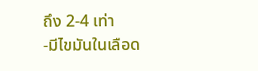ถึง 2-4 เท่า
-มีไขมันในเลือด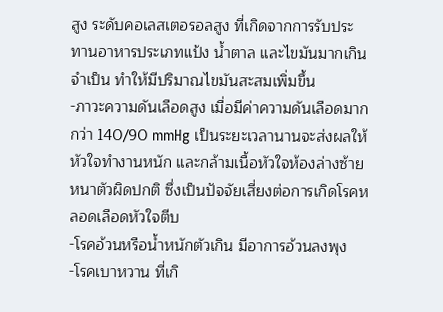สูง ระดับคอเลสเตอรอลสูง ที่เกิดจากการรับประทานอาหารประเภทแป้ง น้ำตาล และไขมันมากเกินจำเป็น ทำให้มีปริมาณไขมันสะสมเพิ่มขึ้น
-ภาวะความดันเลือดสูง เมื่อมีค่าความดันเลือดมากกว่า 140/90 mmHg เป็นระยะเวลานานจะส่งผลให้หัวใจทำงานหนัก และกล้ามเนื้อหัวใจห้องล่างซ้ายหนาตัวผิดปกติ ซึ่งเป็นปัจจัยเสี่ยงต่อการเกิดโรคหลอดเลือดหัวใจตีบ
-โรคอ้วนหรือน้ำหนักตัวเกิน มีอาการอ้วนลงพุง
-โรคเบาหวาน ที่เกิ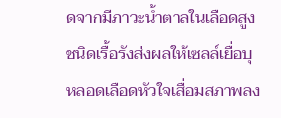ดจากมีภาวะน้ำตาลในเลือดสูงชนิดเรื้อรังส่งผลให้เซลล์เยื่อบุหลอดเลือดหัวใจเสื่อมสภาพลง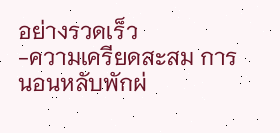อย่างรวดเร็ว
-ความเครียดสะสม การนอนหลับพักผ่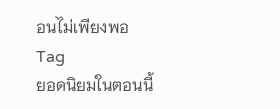อนไม่เพียงพอ
Tag
ยอดนิยมในตอนนี้